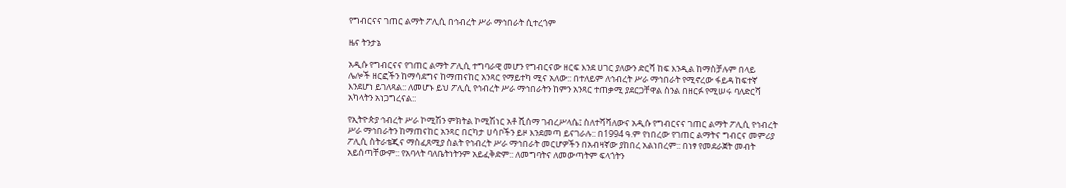የግብርናና ገጠር ልማት ፖሊሲ በኅብረት ሥራ ማኅበራት ሲተረጎም

ዜና ትንታኔ

አዲሱ የግብርናና የገጠር ልማት ፖሊሲ ተግባራዊ መሆን የግብርናው ዘርፍ እንደ ሀገር ያለውን ድርሻ ከፍ እንዲል ከማስቻሉም በላይ ሌሎች ዘርፎችን ከማሳደግና ከማጠናከር አንጻር የማይተካ ሚና አለው:: በተለይም ለኅብረት ሥራ ማኅበራት የሚኖረው ፋይዳ ከፍተኛ እንደሆነ ይገለጻል:: ለመሆኑ ይህ ፖሊሲ የኅብረት ሥራ ማኅበራትን ከምን አንጻር ተጠቃሚ ያደርጋቸዋል ስንል በዘርፉ የሚሠሩ ባለድርሻ አካላትን አነጋግረናል::

የኢትዮጵያ ኅብረት ሥራ ኮሚሽን ምክትል ኮሚሽነር አቶ ሺሰማ ገብረሥላሴ፤ ስለተሻሻለውና አዲሱ የግብርናና ገጠር ልማት ፖሊሲ የኅብረት ሥራ ማኅበራትን ከማጠናከር አንጻር በርካታ ሀሳቦችን ይዞ እንደመጣ ይናገራሉ:: በ1994 ዓ.ም የነበረው የገጠር ልማትና ግብርና መምሪያ ፖሊሲ ስትራቴጂና ማስፈጸሚያ ስልት የኅብረት ሥራ ማኅበራት መርሆዎችን በአብዛኛው ያከበረ አልነበረም:: በነፃ የመደራጀት መብት አይሰጣቸውም:: የአባላት ባለቤትነትንም አይፈቅድም:: ለመግባትና ለመውጣትም ፍላጎትን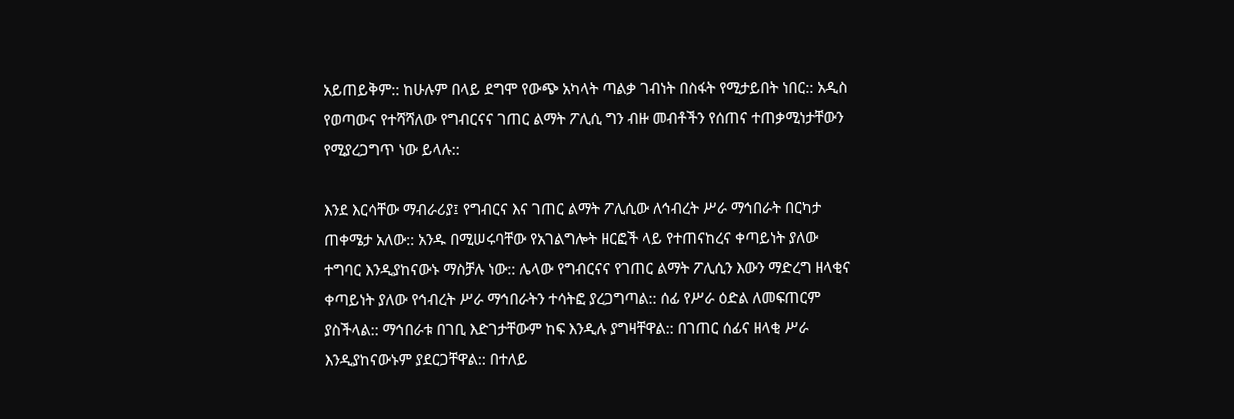አይጠይቅም:: ከሁሉም በላይ ደግሞ የውጭ አካላት ጣልቃ ገብነት በስፋት የሚታይበት ነበር:: አዲስ የወጣውና የተሻሻለው የግብርናና ገጠር ልማት ፖሊሲ ግን ብዙ መብቶችን የሰጠና ተጠቃሚነታቸውን የሚያረጋግጥ ነው ይላሉ::

እንደ እርሳቸው ማብራሪያ፤ የግብርና እና ገጠር ልማት ፖሊሲው ለኅብረት ሥራ ማኅበራት በርካታ ጠቀሜታ አለው:: አንዱ በሚሠሩባቸው የአገልግሎት ዘርፎች ላይ የተጠናከረና ቀጣይነት ያለው ተግባር እንዲያከናውኑ ማስቻሉ ነው:: ሌላው የግብርናና የገጠር ልማት ፖሊሲን እውን ማድረግ ዘላቂና ቀጣይነት ያለው የኅብረት ሥራ ማኅበራትን ተሳትፎ ያረጋግጣል:: ሰፊ የሥራ ዕድል ለመፍጠርም ያስችላል:: ማኅበራቱ በገቢ እድገታቸውም ከፍ እንዲሉ ያግዛቸዋል:: በገጠር ሰፊና ዘላቂ ሥራ እንዲያከናውኑም ያደርጋቸዋል:: በተለይ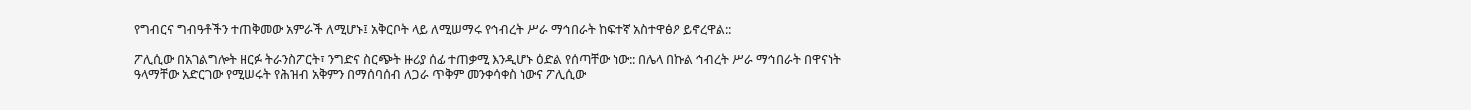የግብርና ግብዓቶችን ተጠቅመው አምራች ለሚሆኑ፤ አቅርቦት ላይ ለሚሠማሩ የኅብረት ሥራ ማኅበራት ከፍተኛ አስተዋፅዖ ይኖረዋል::

ፖሊሲው በአገልግሎት ዘርፉ ትራንስፖርት፣ ንግድና ስርጭት ዙሪያ ሰፊ ተጠቃሚ እንዲሆኑ ዕድል የሰጣቸው ነው:: በሌላ በኩል ኅብረት ሥራ ማኅበራት በዋናነት ዓላማቸው አድርገው የሚሠሩት የሕዝብ አቅምን በማሰባሰብ ለጋራ ጥቅም መንቀሳቀስ ነውና ፖሊሲው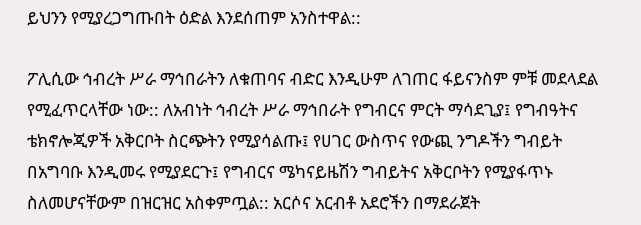ይህንን የሚያረጋግጡበት ዕድል እንደሰጠም አንስተዋል::

ፖሊሲው ኅብረት ሥራ ማኅበራትን ለቁጠባና ብድር እንዲሁም ለገጠር ፋይናንስም ምቹ መደላደል የሚፈጥርላቸው ነው:: ለአብነት ኅብረት ሥራ ማኅበራት የግብርና ምርት ማሳደጊያ፤ የግብዓትና ቴክኖሎጂዎች አቅርቦት ስርጭትን የሚያሳልጡ፤ የሀገር ውስጥና የውጪ ንግዶችን ግብይት በአግባቡ እንዲመሩ የሚያደርጉ፤ የግብርና ሜካናይዜሽን ግብይትና አቅርቦትን የሚያፋጥኑ ስለመሆናቸውም በዝርዝር አስቀምጧል:: አርሶና አርብቶ አደሮችን በማደራጀት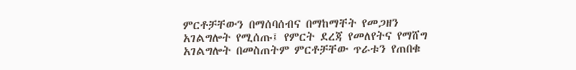ምርቶቻቸውን በማሰባሰብና በማከማቸት የመጋዘን አገልግሎት የሚሰጡ፤ የምርት ደረጃ የመለየትና የማሸግ አገልግሎት በመስጠትም ምርቶቻቸው ጥራቱን የጠበቁ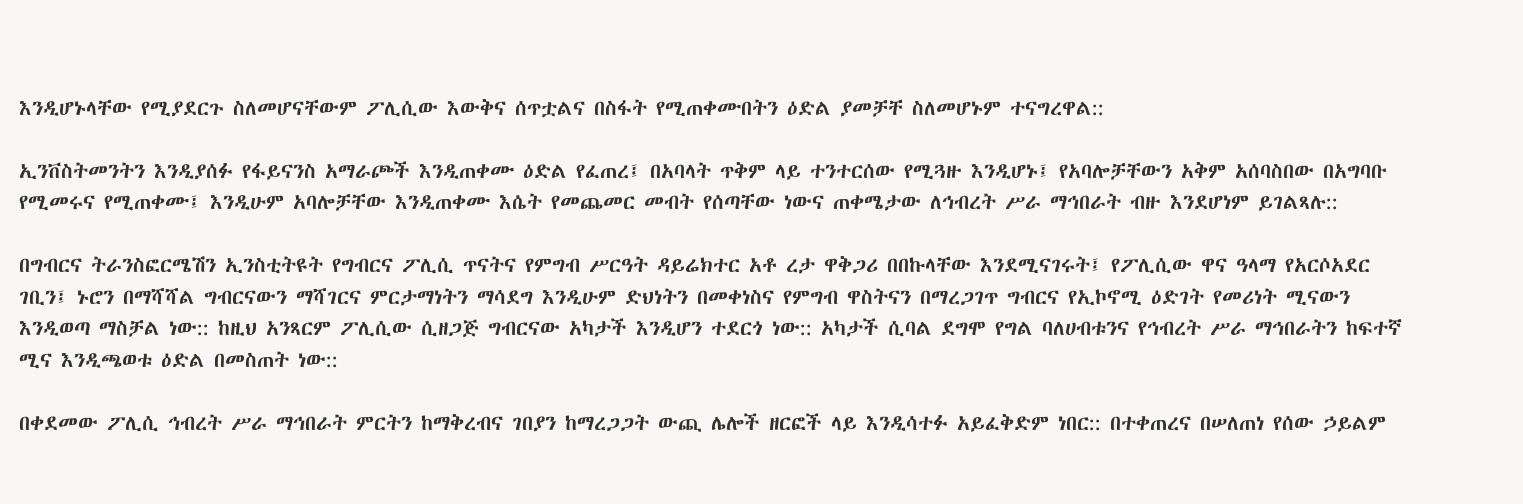እንዲሆኑላቸው የሚያደርጉ ስለመሆናቸውም ፖሊሲው እውቅና ሰጥቷልና በስፋት የሚጠቀሙበትን ዕድል ያመቻቸ ስለመሆኑም ተናግረዋል::

ኢንቨስትመንትን እንዲያሰፉ የፋይናንስ አማራጮች እንዲጠቀሙ ዕድል የፈጠረ፤ በአባላት ጥቅም ላይ ተንተርሰው የሚጓዙ እንዲሆኑ፤ የአባሎቻቸውን አቅም አሰባስበው በአግባቡ የሚመሩና የሚጠቀሙ፤ እንዲሁም አባሎቻቸው እንዲጠቀሙ እሴት የመጨመር መብት የሰጣቸው ነውና ጠቀሜታው ለኅብረት ሥራ ማኅበራት ብዙ እንደሆነም ይገልጻሉ::

በግብርና ትራንስፎርሜሽን ኢንስቲትዩት የግብርና ፖሊሲ ጥናትና የምግብ ሥርዓት ዳይሬክተር አቶ ረታ ዋቅጋሪ በበኩላቸው እንደሚናገሩት፤ የፖሊሲው ዋና ዓላማ የአርሶአደር ገቢን፤ ኑሮን በማሻሻል ግብርናውን ማሻገርና ምርታማነትን ማሳደግ እንዲሁም ድህነትን በመቀነስና የምግብ ዋስትናን በማረጋገጥ ግብርና የኢኮኖሚ ዕድገት የመሪነት ሚናውን እንዲወጣ ማስቻል ነው:: ከዚህ አንጻርም ፖሊሲው ሲዘጋጅ ግብርናው አካታች እንዲሆን ተደርጎ ነው:: አካታች ሲባል ደግሞ የግል ባለሀብቱንና የኅብረት ሥራ ማኅበራትን ከፍተኛ ሚና እንዲጫወቱ ዕድል በመስጠት ነው::

በቀደመው ፖሊሲ ኅብረት ሥራ ማኅበራት ምርትን ከማቅረብና ገበያን ከማረጋጋት ውጪ ሌሎች ዘርፎች ላይ እንዲሳተፉ አይፈቅድም ነበር:: በተቀጠረና በሠለጠነ የሰው ኃይልም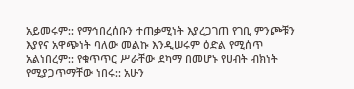አይመሩም:: የማኅበረሰቡን ተጠቃሚነት እያረጋገጠ የገቢ ምንጮቹን እያየና አዋጭነት ባለው መልኩ እንዲሠሩም ዕድል የሚሰጥ አልነበረም:: የቁጥጥር ሥራቸው ደካማ በመሆኑ የሀብት ብክነት የሚያጋጥማቸው ነበሩ:: አሁን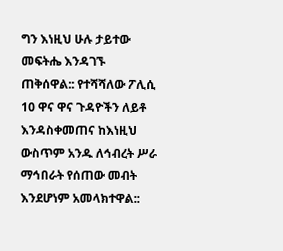ግን እነዚህ ሁሉ ታይተው መፍትሔ እንዳገኙ ጠቅሰዋል:: የተሻሻለው ፖሊሲ 10 ዋና ዋና ጉዳዮችን ለይቶ እንዳስቀመጠና ከእነዚህ ውስጥም አንዱ ለኅብረት ሥራ ማኅበራት የሰጠው መብት እንደሆነም አመላክተዋል::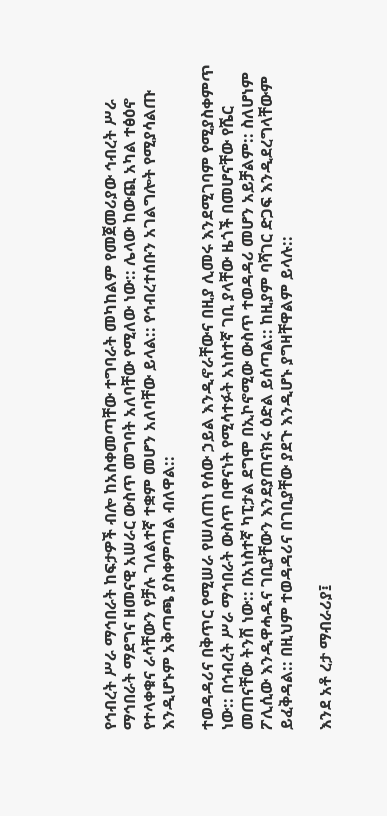የኅብረት ሥራ ማኅበራት ከፍታዎች ብሎ ከአስቀመጣቸው ተግባራት መካከልም የመጀመሪያው ኅብረት ሥራ ማኅበራት ማደግና ዘመናዊ አሠራር ውስጥ መግባት አለባቸው የሚለው ነው:: ሌላው ከውጪ አካል ተፅዕኖ የተላቀቁና ራሳቸውን የቻሉ ገለልተኛ ተቋም መሆን አለባቸው ይላል:: የኅብረተሰቡን አገልግሎት የሚያሳልጡ እንዲሆኑም አቅጣጫ ያስቀምጣል ብለዋል::

ተወዳዳሪና በቅጥር የሚሠራ የሠለጠነ የሰው ኃይል እንዲኖራቸውና በዚያ ሊመሩ እንደሚገባም የሚያስቀምጥ ነው:: በኅብረት ሥራ ማኅበራት ውስጥ በዋናነት የሚሳተፉት አነስተኛ ገቢ ያላቸው ዜጎች በመሆናቸው የሼር መጠናቸው ትንሽ ነው:: በአነስተኛ ካፒታል ደግሞ በኢኮኖሚው ውስጥ ተወዳዳሪ መሆን አይቻልም:: ስለሆነም ፖሊሲው እንዲዋሓዱና ገቢያቸውን እንደያጠናክሩ ዕድል ይሰጣል:: ከዚያም ባሻገር ድጋፍ እንዲደረግላቸውም ይፈቅዳል:: በዚህም ተወዳዳሪና በገቢያቸው ያደጉ እንዲሆኑ ያግዛቸዋልም ይላሉ::

እንደ አቶ ረታ ማብራሪያ፤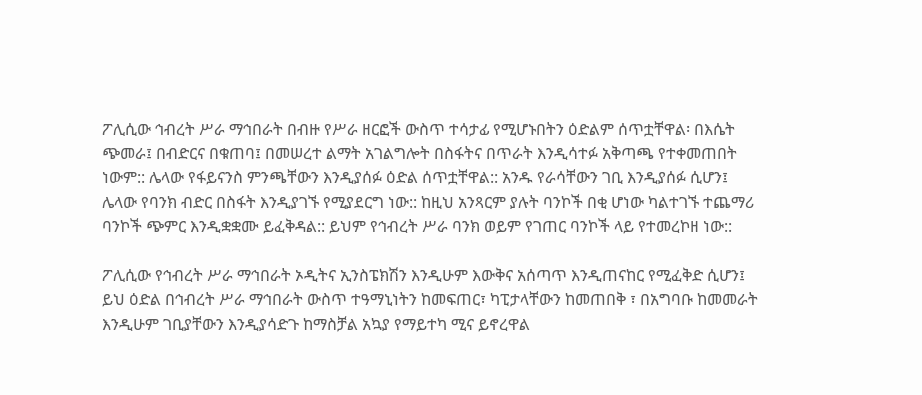ፖሊሲው ኅብረት ሥራ ማኅበራት በብዙ የሥራ ዘርፎች ውስጥ ተሳታፊ የሚሆኑበትን ዕድልም ሰጥቷቸዋል፡ በእሴት ጭመራ፤ በብድርና በቁጠባ፤ በመሠረተ ልማት አገልግሎት በስፋትና በጥራት እንዲሳተፉ አቅጣጫ የተቀመጠበት ነውም:: ሌላው የፋይናንስ ምንጫቸውን እንዲያሰፉ ዕድል ሰጥቷቸዋል:: አንዱ የራሳቸውን ገቢ እንዲያሰፉ ሲሆን፤ ሌላው የባንክ ብድር በስፋት እንዲያገኙ የሚያደርግ ነው:: ከዚህ አንጻርም ያሉት ባንኮች በቂ ሆነው ካልተገኙ ተጨማሪ ባንኮች ጭምር እንዲቋቋሙ ይፈቅዳል:: ይህም የኅብረት ሥራ ባንክ ወይም የገጠር ባንኮች ላይ የተመረኮዘ ነው::

ፖሊሲው የኅብረት ሥራ ማኅበራት ኦዲትና ኢንስፔክሽን እንዲሁም እውቅና አሰጣጥ እንዲጠናከር የሚፈቅድ ሲሆን፤ ይህ ዕድል በኅብረት ሥራ ማኅበራት ውስጥ ተዓማኒነትን ከመፍጠር፣ ካፒታላቸውን ከመጠበቅ ፣ በአግባቡ ከመመራት እንዲሁም ገቢያቸውን እንዲያሳድጉ ከማስቻል አኳያ የማይተካ ሚና ይኖረዋል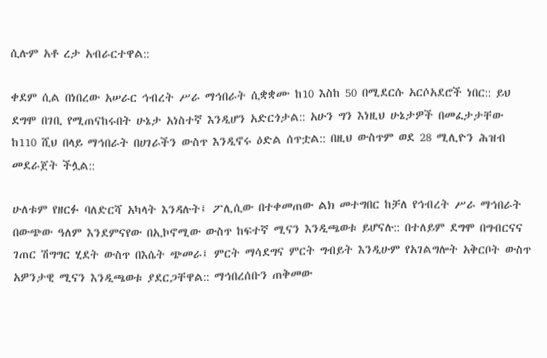ሲሉም አቶ ረታ አብራርተዋል::

ቀደም ሲል በነበረው አሠራር ኅብረት ሥራ ማኅበራት ሲቋቋሙ ከ10 እስከ 50 በሚደርሱ አርሶአደሮች ነበር:: ይህ ደግሞ በገቢ የሚጠናከሩበት ሁኔታ አነስተኛ እንዲሆን አድርጎታል:: አሁን ግን እነዚህ ሁኔታዎች በመፈታታቸው ከ110 ሺህ በላይ ማኅበራት በሀገራችን ውስጥ እንዲኖሩ ዕድል ሰጥቷል:: በዚህ ውስጥም ወደ 28 ሚሊዮን ሕዝብ መደራጀት ችሏል::

ሁለቱም የዘርፉ ባለድርሻ አካላት እንዳሉት፤ ፖሊሲው በተቀመጠው ልክ መተግበር ከቻለ የኅብረት ሥራ ማኅበራት በውጭው ዓለም እንደምናየው በኢኮኖሚው ውስጥ ከፍተኛ ሚናን እንዲጫወቱ ይሆናሉ:: በተለይም ደግሞ በግብርናና ገጠር ሽግግር ሂደት ውስጥ በእሴት ጭመራ፤ ምርት ማሳደግና ምርት ግብይት እንዲሁም የአገልግሎት አቅርቦት ውስጥ አዎንታዊ ሚናን እንዲጫወቱ ያደርጋቸዋል:: ማኅበረሰቡን ጠቅመው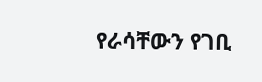የራሳቸውን የገቢ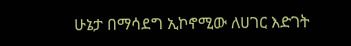ሁኔታ በማሳደግ ኢኮኖሚው ለሀገር እድገት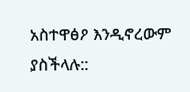አስተዋፅዖ እንዲኖረውም ያስችላሉ::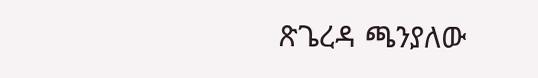ጽጌረዳ ጫንያለው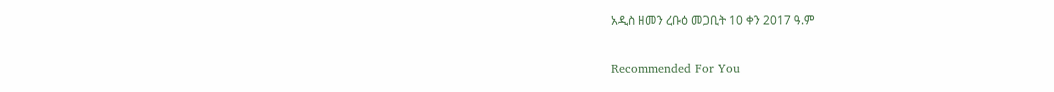አዲስ ዘመን ረቡዕ መጋቢት 10 ቀን 2017 ዓ.ም

Recommended For You